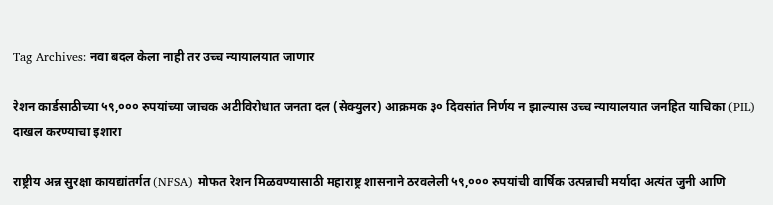Tag Archives: नवा बदल केला नाही तर उच्च न्यायालयात जाणार

रेशन कार्डसाठीच्या ५९,००० रुपयांच्या जाचक अटीविरोधात जनता दल (सेक्युलर) आक्रमक ३० दिवसांत निर्णय न झाल्यास उच्च न्यायालयात जनहित याचिका (PIL) दाखल करण्याचा इशारा

राष्ट्रीय अन्न सुरक्षा कायद्यांतर्गत (NFSA) मोफत रेशन मिळवण्यासाठी महाराष्ट्र शासनाने ठरवलेली ५९,००० रुपयांची वार्षिक उत्पन्नाची मर्यादा अत्यंत जुनी आणि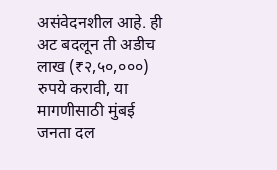असंवेदनशील आहे. ही अट बदलून ती अडीच लाख (₹२,५०,०००) रुपये करावी, या मागणीसाठी मुंबई जनता दल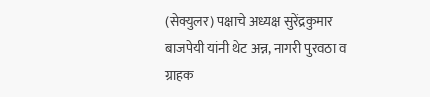(सेक्युलर) पक्षाचे अध्यक्ष सुरेंद्रकुमार बाजपेयी यांनी थेट अन्न, नागरी पुरवठा व ग्राहक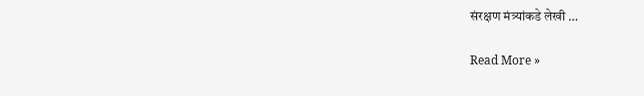संरक्षण मंत्र्यांकडे लेखी …

Read More »